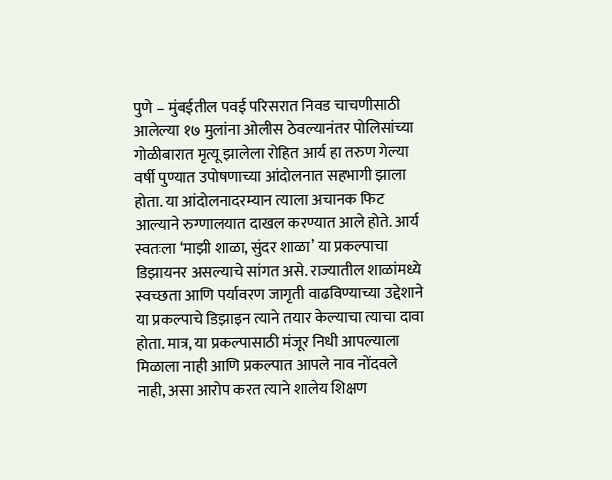पुणे – मुंबईतील पवई परिसरात निवड चाचणीसाठी आलेल्या १७ मुलांना ओलीस ठेवल्यानंतर पोलिसांच्या गोळीबारात मृत्यू झालेला रोहित आर्य हा तरुण गेल्या वर्षी पुण्यात उपोषणाच्या आंदोलनात सहभागी झाला होता. या आंदोलनादरम्यान त्याला अचानक फिट आल्याने रुग्णालयात दाखल करण्यात आले होते. आर्य स्वतःला ‘माझी शाळा, सुंदर शाळा’ या प्रकल्पाचा डिझायनर असल्याचे सांगत असे. राज्यातील शाळांमध्ये स्वच्छता आणि पर्यावरण जागृती वाढविण्याच्या उद्देशाने या प्रकल्पाचे डिझाइन त्याने तयार केल्याचा त्याचा दावा होता. मात्र, या प्रकल्पासाठी मंजूर निधी आपल्याला मिळाला नाही आणि प्रकल्पात आपले नाव नोंदवले नाही, असा आरोप करत त्याने शालेय शिक्षण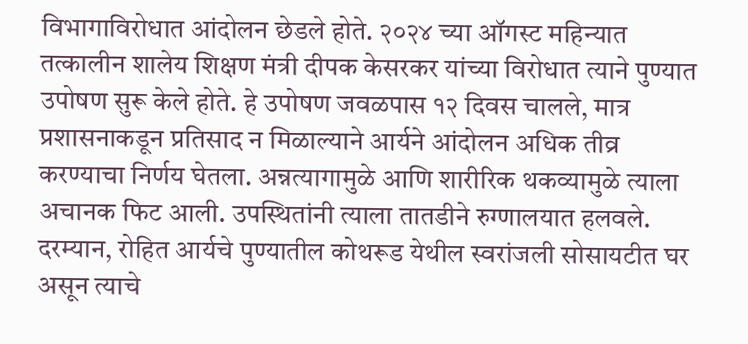विभागाविरोधात आंदोलन छेडले होते. २०२४ च्या ऑगस्ट महिन्यात तत्कालीन शालेय शिक्षण मंत्री दीपक केसरकर यांच्या विरोधात त्याने पुण्यात उपोषण सुरू केले होते. हे उपोषण जवळपास १२ दिवस चालले, मात्र प्रशासनाकडून प्रतिसाद न मिळाल्याने आर्यने आंदोलन अधिक तीव्र करण्याचा निर्णय घेतला. अन्नत्यागामुळे आणि शारीरिक थकव्यामुळे त्याला अचानक फिट आली. उपस्थितांनी त्याला तातडीने रुग्णालयात हलवले. दरम्यान, रोहित आर्यचे पुण्यातील कोथरूड येथील स्वरांजली सोसायटीत घर असून त्याचे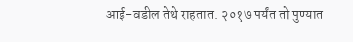आई-वडील तेथे राहतात. २०१७ पर्यंत तो पुण्यात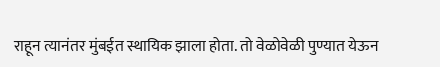राहून त्यानंतर मुंबईत स्थायिक झाला होता. तो वेळोवेळी पुण्यात येऊन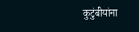कुटुंबीयांना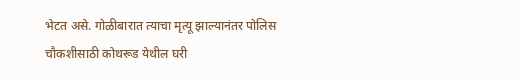भेटत असे. गोळीबारात त्याचा मृत्यू झाल्यानंतर पोलिस चौकशीसाठी कोथरूड येथील घरी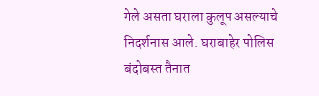गेले असता घराला कुलूप असल्याचे निदर्शनास आले. घराबाहेर पोलिस बंदोबस्त तैनात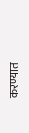करण्यात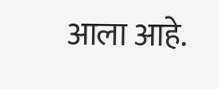आला आहे.